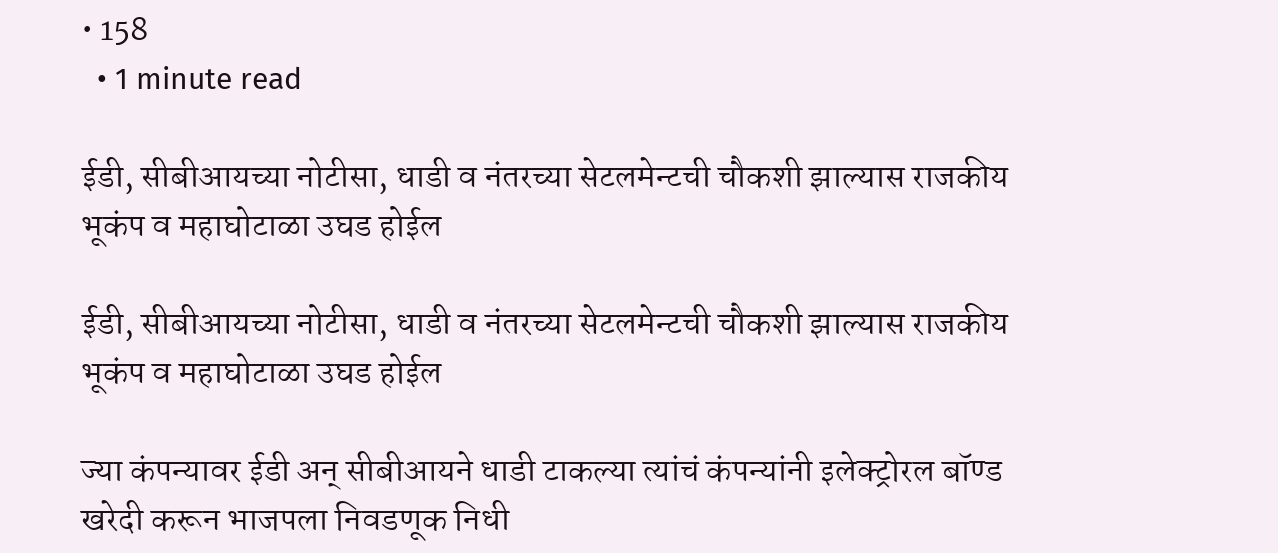• 158
  • 1 minute read

ईडी, सीबीआयच्या नोटीसा, धाडी व नंतरच्या सेटलमेन्टची चौकशी झाल्यास राजकीय भूकंप व महाघोटाळा उघड होईल

ईडी, सीबीआयच्या नोटीसा, धाडी व नंतरच्या सेटलमेन्टची चौकशी झाल्यास राजकीय भूकंप व महाघोटाळा उघड होईल

ज्या कंपन्यावर ईडी अन् सीबीआयने धाडी टाकल्या त्यांचं कंपन्यांनी इलेक्ट्रोरल बॉण्ड खरेदी करून भाजपला निवडणूक निधी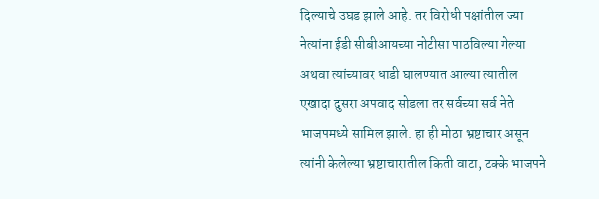दिल्याचे उघड झाले आहे. तर विरोधी पक्षांतील ज्या नेत्यांना ईडी सीबीआयच्या नोटीसा पाठविल्या गेल्या अथवा त्यांच्यावर धाडी घालण्यात आल्या त्यातील एखादा दुसरा अपवाद सोडला तर सर्वच्या सर्व नेते भाजपमध्ये सामिल झाले. हा ही मोठा भ्रष्टाचार असून त्यांनी केलेल्या भ्रष्टाचारातील किती वाटा, टक्के भाजपने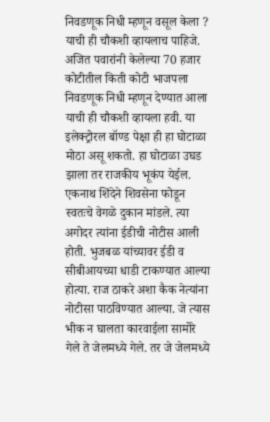निवडणूक निधी म्हणून वसूल केला ? याची ही चौकशी व्हायलाच पाहिजे. अजित पवारांनी केलेल्या 70 हजार कोटीतील किती कोटी भाजपला निवडणूक निधी म्हणून देण्यात आला याची ही चौकशी व्हायला हवी. या इलेक्ट्रोरल बॉण्ड पेक्षा ही हा घोटाळा मोठा असू शकतो. हा घोटाळा उघड झाला तर राजकीय भूकंप येईल.
एकनाथ शिंदेने शिवसेना फोडून स्वतःचे वेगळे दुकान मांडले. त्या अगोदर त्यांना ईडीची नोटीस आली होती. भुजबळ यांच्यावर ईडी व सीबीआयच्या धाडी टाकण्यात आल्या होत्या. राज ठाकरे अशा कैक नेत्यांना नोटीसा पाठविण्यात आल्या. जे त्यास भीक न घालता कारवाईला सामोरे गेले ते जेलमध्ये गेले. तर जे जेलमध्ये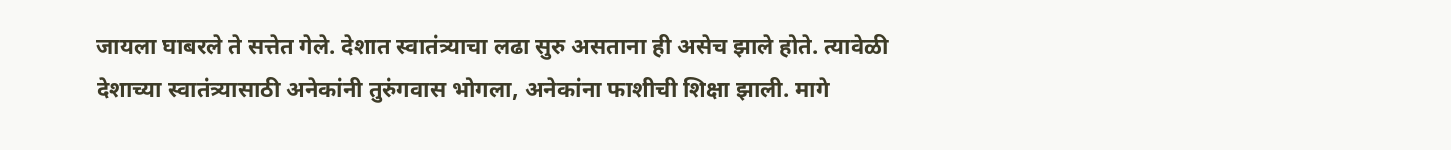जायला घाबरले ते सत्तेत गेले. देशात स्वातंत्र्याचा लढा सुरु असताना ही असेच झाले होते. त्यावेळी देशाच्या स्वातंत्र्यासाठी अनेकांनी तुरुंगवास भोगला, अनेकांना फाशीची शिक्षा झाली. मागे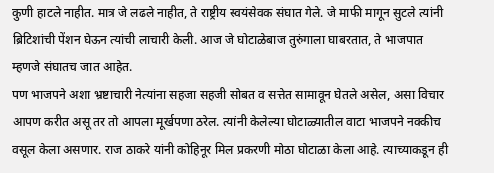कुणी हाटले नाहीत. मात्र जे लढले नाहीत, ते राष्ट्रीय स्वयंसेवक संघात गेले. जे माफी मागून सुटले त्यांनी ब्रिटिशांची पेंशन घेऊन त्यांची लाचारी केली. आज जे घोटाळेबाज तुरुंगाला घाबरतात, ते भाजपात म्हणजे संघातच जात आहेत.
पण भाजपने अशा भ्रष्टाचारी नेत्यांना सहजा सहजी सोबत व सत्तेत सामावून घेतले असेल, असा विचार आपण करीत असू तर तो आपला मूर्खपणा ठरेल. त्यांनी केलेल्या घोटाळ्यातील वाटा भाजपने नक्कीच वसूल केला असणार. राज ठाकरे यांनी कोहिनूर मिल प्रकरणी मोठा घोटाळा केला आहे. त्याच्याकडून ही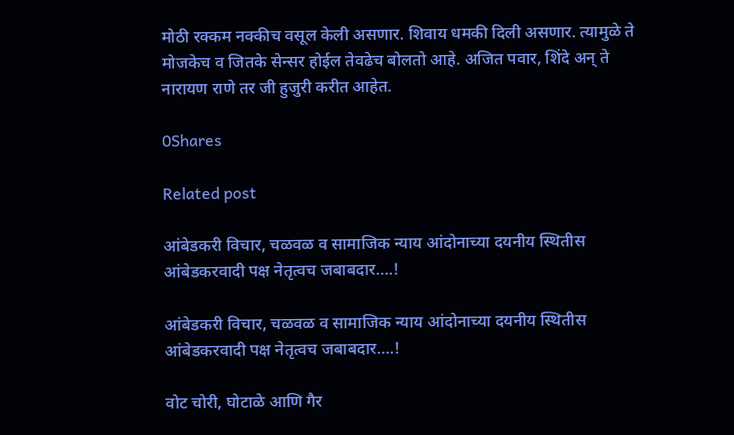मोठी रक्कम नक्कीच वसूल केली असणार. शिवाय धमकी दिली असणार. त्यामुळे ते मोजकेच व जितके सेन्सर होईल तेवढेच बोलतो आहे. अजित पवार, शिंदे अन् ते नारायण राणे तर जी हुजुरी करीत आहेत.

0Shares

Related post

आंबेडकरी विचार, चळवळ व सामाजिक न्याय आंदोनाच्या दयनीय स्थितीस आंबेडकरवादी पक्ष नेतृत्वच जबाबदार….!

आंबेडकरी विचार, चळवळ व सामाजिक न्याय आंदोनाच्या दयनीय स्थितीस आंबेडकरवादी पक्ष नेतृत्वच जबाबदार….!

वोट चोरी, घोटाळे आणि गैर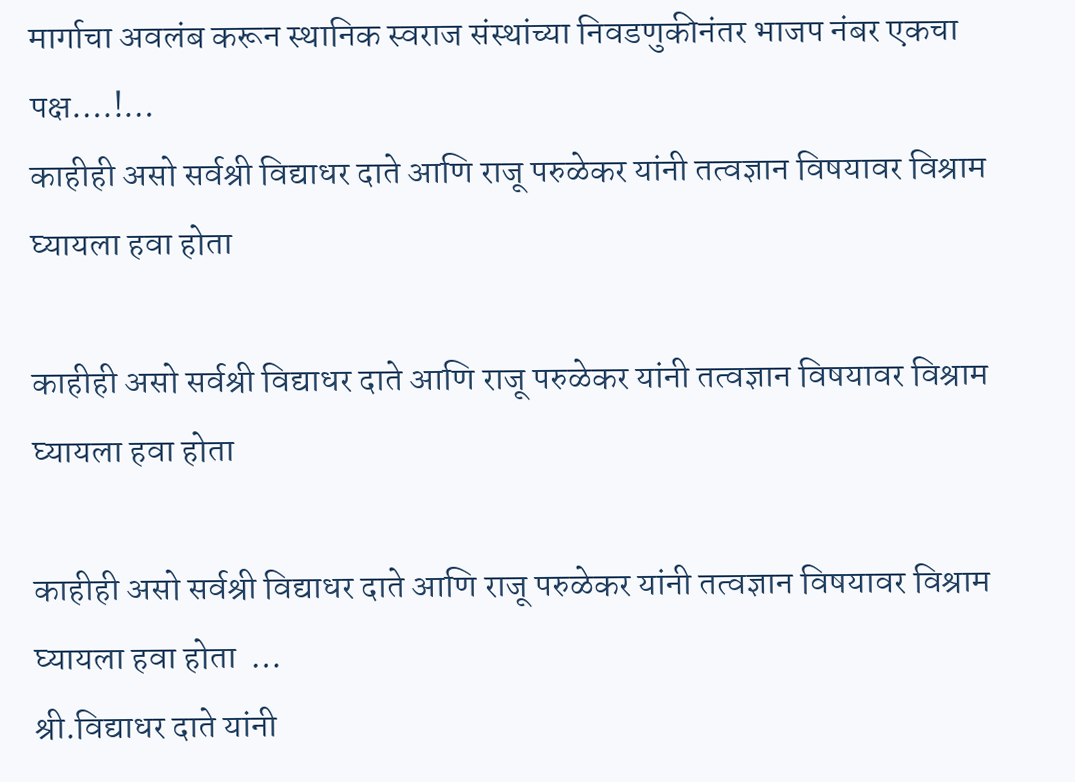मार्गाचा अवलंब करून स्थानिक स्वराज संस्थांच्या निवडणुकीनंतर भाजप नंबर एकचा पक्ष….!…
काहीही असो सर्वश्री विद्याधर दाते आणि राजू परुळेकर यांनी तत्वज्ञान विषयावर विश्राम घ्यायला हवा होता

काहीही असो सर्वश्री विद्याधर दाते आणि राजू परुळेकर यांनी तत्वज्ञान विषयावर विश्राम घ्यायला हवा होता

काहीही असो सर्वश्री विद्याधर दाते आणि राजू परुळेकर यांनी तत्वज्ञान विषयावर विश्राम घ्यायला हवा होता  …
श्री.विद्याधर दाते यांनी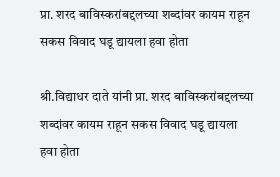प्रा. शरद बाविस्करांबद्दलच्या शब्दांवर कायम राहून सकस विवाद घडू द्यायला हवा होता

श्री.विद्याधर दाते यांनी प्रा. शरद बाविस्करांबद्दलच्या शब्दांवर कायम राहून सकस विवाद घडू द्यायला हवा होता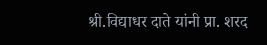श्री.विद्याधर दाते यांनी प्रा. शरद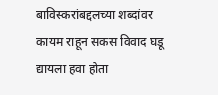बाविस्करांबद्दलच्या शब्दांवर कायम राहून सकस विवाद घडू द्यायला हवा होता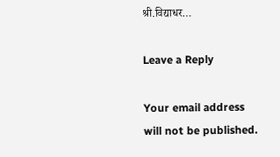श्री.विद्याधर…

Leave a Reply

Your email address will not be published.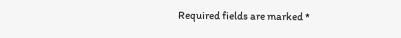Required fields are marked *